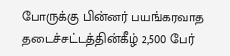போருக்கு பின்னர் பயங்கரவாத தடைச்சட்டத்தின்கீழ் 2,500 பேர்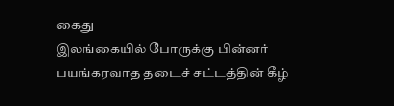கைது
இலங்கையில் போருக்கு பின்னர் பயங்கரவாத தடைச் சட்டத்தின் கீழ்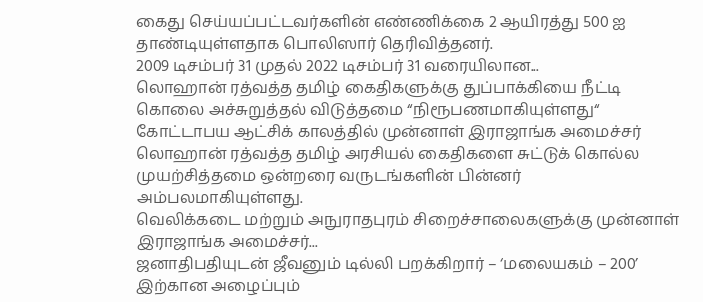கைது செய்யப்பட்டவர்களின் எண்ணிக்கை 2 ஆயிரத்து 500 ஐ தாண்டியுள்ளதாக பொலிஸார் தெரிவித்தனர்.
2009 டிசம்பர் 31 முதல் 2022 டிசம்பர் 31 வரையிலான...
லொஹான் ரத்வத்த தமிழ் கைதிகளுக்கு துப்பாக்கியை நீட்டி கொலை அச்சுறுத்தல் விடுத்தமை “நிரூபணமாகியுள்ளது“
கோட்டாபய ஆட்சிக் காலத்தில் முன்னாள் இராஜாங்க அமைச்சர் லொஹான் ரத்வத்த தமிழ் அரசியல் கைதிகளை சுட்டுக் கொல்ல முயற்சித்தமை ஒன்றரை வருடங்களின் பின்னர் அம்பலமாகியுள்ளது.
வெலிக்கடை மற்றும் அநுராதபுரம் சிறைச்சாலைகளுக்கு முன்னாள் இராஜாங்க அமைச்சர்...
ஜனாதிபதியுடன் ஜீவனும் டில்லி பறக்கிறார் – ‘மலையகம் – 200’ இற்கான அழைப்பும்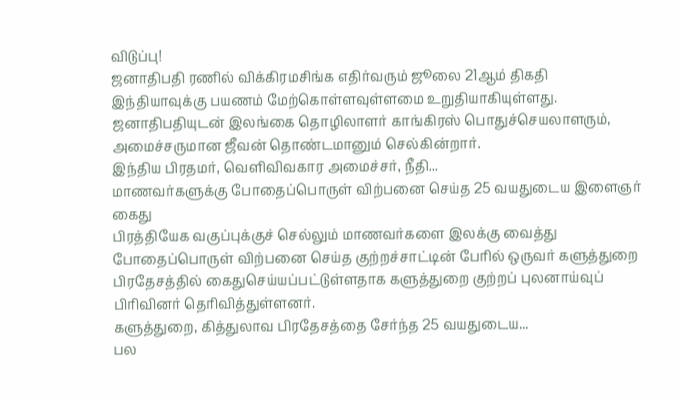விடுப்பு!
ஜனாதிபதி ரணில் விக்கிரமசிங்க எதிர்வரும் ஜூலை 21ஆம் திகதி இந்தியாவுக்கு பயணம் மேற்கொள்ளவுள்ளமை உறுதியாகியுள்ளது. ஜனாதிபதியுடன் இலங்கை தொழிலாளர் காங்கிரஸ் பொதுச்செயலாளரும், அமைச்சருமான ஜீவன் தொண்டமானும் செல்கின்றார்.
இந்திய பிரதமர், வெளிவிவகார அமைச்சர், நீதி...
மாணவர்களுக்கு போதைப்பொருள் விற்பனை செய்த 25 வயதுடைய இளைஞர் கைது
பிரத்தியேக வகுப்புக்குச் செல்லும் மாணவர்களை இலக்கு வைத்து போதைப்பொருள் விற்பனை செய்த குற்றச்சாட்டின் பேரில் ஒருவர் களுத்துறை பிரதேசத்தில் கைதுசெய்யப்பட்டுள்ளதாக களுத்துறை குற்றப் புலனாய்வுப் பிரிவினர் தெரிவித்துள்ளனர்.
களுத்துறை, கித்துலாவ பிரதேசத்தை சேர்ந்த 25 வயதுடைய...
பல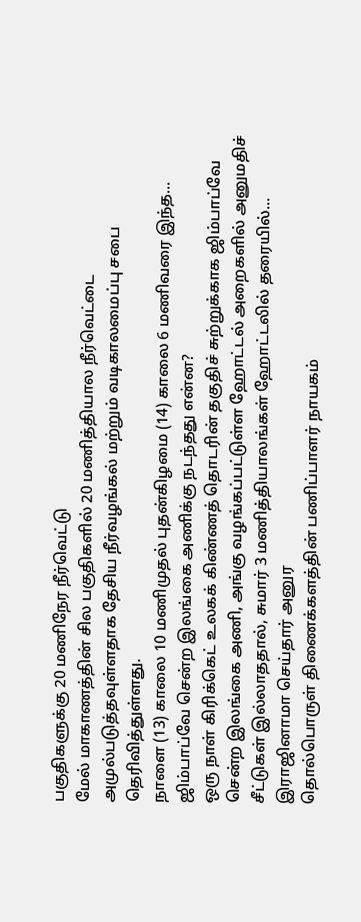பகுதிகளுக்கு 20 மணிநேர நீர்வெட்டு
மேல் மாகாணத்தின் சில பகுதிகளில் 20 மணித்தியால நீர்வெட்டை அமுல்படுத்தவுள்ளதாக தேசிய நீர்வழங்கல் மற்றும் வடிகாலமைப்பு சபை தெரிவித்துள்ளது.
நாளை (13) காலை 10 மணிமுதல் புதன்கிழமை (14) காலை 6 மணிவரை இந்த...
ஜிம்பாப்வே சென்ற இலங்கை அணிக்கு நடந்தது என்ன?
ஒரு நாள் கிரிக்கெட் உலகக் கிண்ணத் தொடரின் தகுதிச் சுற்றுக்காக ஜிம்பாப்வே சென்ற இலங்கை அணி, அங்கு வழங்கப்பட்டுள்ள ஹோட்டல் அறைகளில் அனுமதிச் சீட்டுகள் இல்லாததால், சுமார் 3 மணித்தியாலங்கள் ஹோட்டலில் தரையில்...
இராஜினாமா செய்தார் அனுர
தொல்பொருள் திணைக்களத்தின் பணிப்பாளர் நாயகம்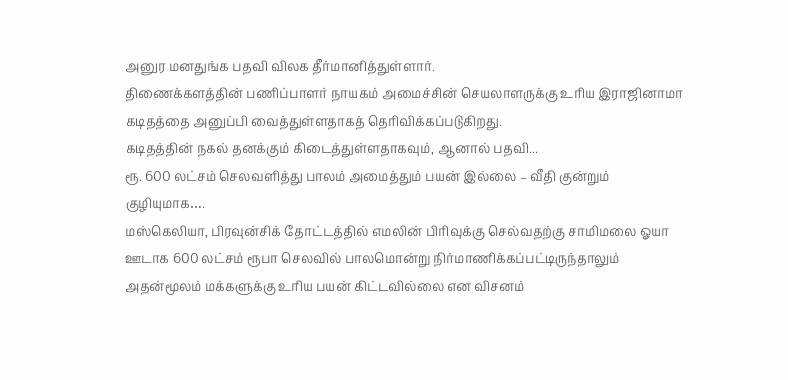அனுர மனதுங்க பதவி விலக தீர்மானித்துள்ளார்.
திணைக்களத்தின் பணிப்பாளர் நாயகம் அமைச்சின் செயலாளருக்கு உரிய இராஜினாமா கடிதத்தை அனுப்பி வைத்துள்ளதாகத் தெரிவிக்கப்படுகிறது.
கடிதத்தின் நகல் தனக்கும் கிடைத்துள்ளதாகவும், ஆனால் பதவி...
ரூ. 600 லட்சம் செலவளித்து பாலம் அமைத்தும் பயன் இல்லை – வீதி குன்றும் குழியுமாக….
மஸ்கெலியா, பிரவுன்சிக் தோட்டத்தில் எமலின் பிரிவுக்கு செல்வதற்கு சாமிமலை ஓயா ஊடாக 600 லட்சம் ரூபா செலவில் பாலமொன்று நிர்மாணிக்கப்பட்டிருந்தாலும் அதன்மூலம் மக்களுக்கு உரிய பயன் கிட்டவில்லை என விசனம்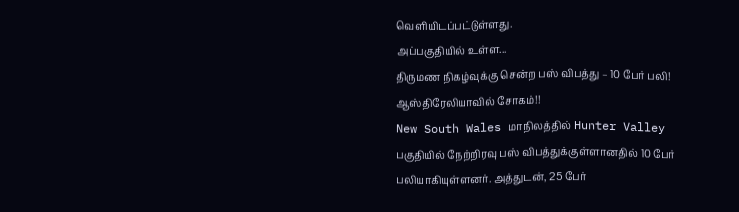வெளியிடப்பட்டுள்ளது.
அப்பகுதியில் உள்ள...
திருமண நிகழ்வுக்கு சென்ற பஸ் விபத்து – 10 பேர் பலி! ஆஸ்திரேலியாவில் சோகம்!!
New South Wales மாநிலத்தில் Hunter Valley பகுதியில் நேற்றிரவு பஸ் விபத்துக்குள்ளானதில் 10 பேர் பலியாகியுள்ளனர். அத்துடன், 25 பேர்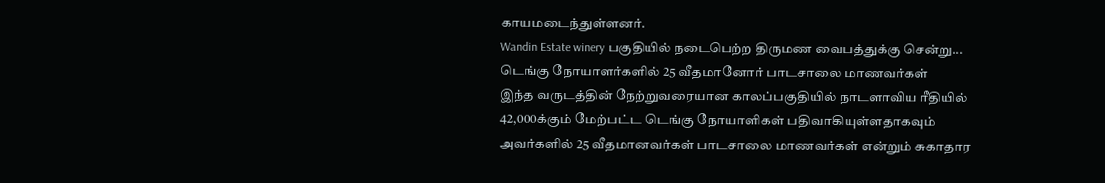காயமடைந்துள்ளனர்.
Wandin Estate winery பகுதியில் நடைபெற்ற திருமண வைபத்துக்கு சென்று...
டெங்கு நோயாளர்களில் 25 வீதமானோர் பாடசாலை மாணவர்கள்
இந்த வருடத்தின் நேற்றுவரையான காலப்பகுதியில் நாடளாவிய ரீதியில் 42,000க்கும் மேற்பட்ட டெங்கு நோயாளிகள் பதிவாகியுள்ளதாகவும் அவர்களில் 25 வீதமானவர்கள் பாடசாலை மாணவர்கள் என்றும் சுகாதார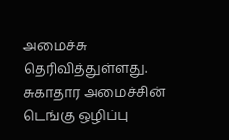அமைச்சு தெரிவித்துள்ளது.
சுகாதார அமைச்சின் டெங்கு ஒழிப்பு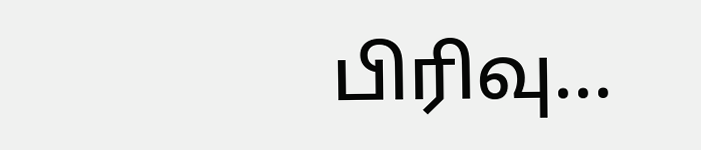பிரிவு...